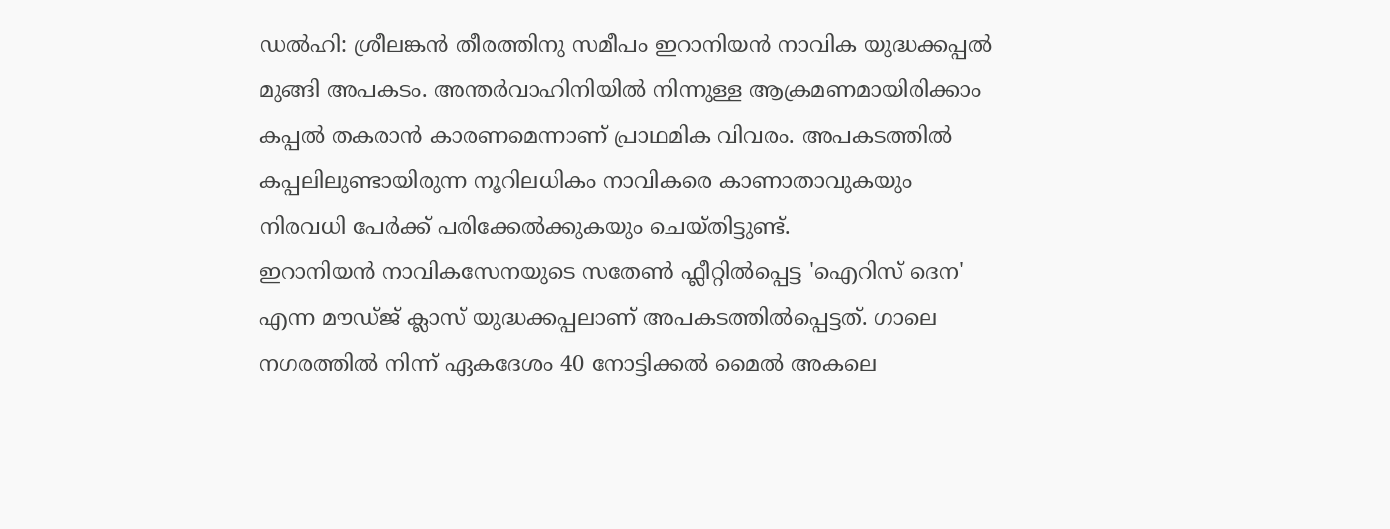ഡൽഹി: ശ്രീലങ്കൻ തീരത്തിനു സമീപം ഇറാനിയൻ നാവിക യുദ്ധക്കപ്പൽ മുങ്ങി അപകടം. അന്തർവാഹിനിയിൽ നിന്നുള്ള ആക്രമണമായിരിക്കാം കപ്പൽ തകരാൻ കാരണമെന്നാണ് പ്രാഥമിക വിവരം. അപകടത്തിൽ കപ്പലിലുണ്ടായിരുന്ന നൂറിലധികം നാവികരെ കാണാതാവുകയും നിരവധി പേർക്ക് പരിക്കേൽക്കുകയും ചെയ്തിട്ടുണ്ട്.
ഇറാനിയൻ നാവികസേനയുടെ സതേൺ ഫ്ലീറ്റിൽപ്പെട്ട 'ഐറിസ് ദെന' എന്ന മൗഡ്ജ് ക്ലാസ് യുദ്ധക്കപ്പലാണ് അപകടത്തിൽപ്പെട്ടത്. ഗാലെ നഗരത്തിൽ നിന്ന് ഏകദേശം 40 നോട്ടിക്കൽ മൈൽ അകലെ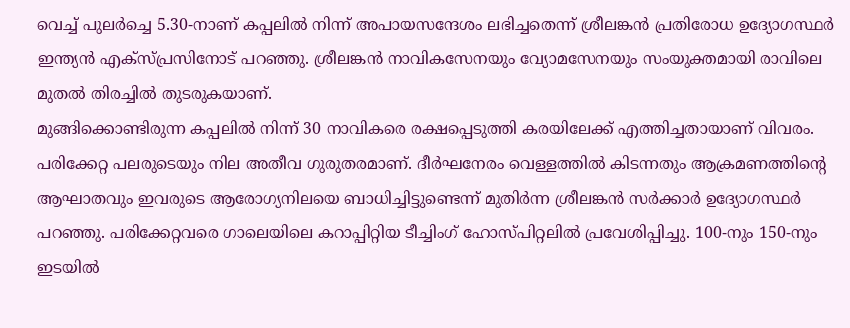വെച്ച് പുലർച്ചെ 5.30-നാണ് കപ്പലിൽ നിന്ന് അപായസന്ദേശം ലഭിച്ചതെന്ന് ശ്രീലങ്കൻ പ്രതിരോധ ഉദ്യോഗസ്ഥർ ഇന്ത്യൻ എക്സ്പ്രസിനോട് പറഞ്ഞു. ശ്രീലങ്കൻ നാവികസേനയും വ്യോമസേനയും സംയുക്തമായി രാവിലെ മുതൽ തിരച്ചിൽ തുടരുകയാണ്.
മുങ്ങിക്കൊണ്ടിരുന്ന കപ്പലിൽ നിന്ന് 30 നാവികരെ രക്ഷപ്പെടുത്തി കരയിലേക്ക് എത്തിച്ചതായാണ് വിവരം. പരിക്കേറ്റ പലരുടെയും നില അതീവ ഗുരുതരമാണ്. ദീർഘനേരം വെള്ളത്തിൽ കിടന്നതും ആക്രമണത്തിന്റെ ആഘാതവും ഇവരുടെ ആരോഗ്യനിലയെ ബാധിച്ചിട്ടുണ്ടെന്ന് മുതിർന്ന ശ്രീലങ്കൻ സർക്കാർ ഉദ്യോഗസ്ഥർ പറഞ്ഞു. പരിക്കേറ്റവരെ ഗാലെയിലെ കറാപ്പിറ്റിയ ടീച്ചിംഗ് ഹോസ്പിറ്റലിൽ പ്രവേശിപ്പിച്ചു. 100-നും 150-നും ഇടയിൽ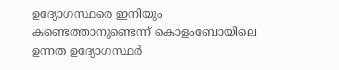ഉദ്യോഗസ്ഥരെ ഇനിയും കണ്ടെത്താനുണ്ടെന്ന് കൊളംബോയിലെ ഉന്നത ഉദ്യോഗസ്ഥർ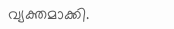വ്യക്തമാക്കി.